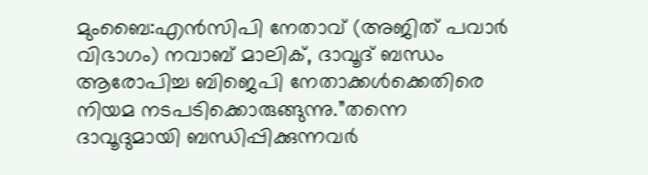മുംബൈ:എൻസിപി നേതാവ് (അജിത് പവാർ വിഭാഗം) നവാബ് മാലിക്, ദാവൂദ് ബന്ധം ആരോപിച്ച ബിജെപി നേതാക്കൾക്കെതിരെ നിയമ നടപടിക്കൊരുങ്ങുന്നു.”തന്നെ ദാവൂദുമായി ബന്ധിപ്പിക്കുന്നവർ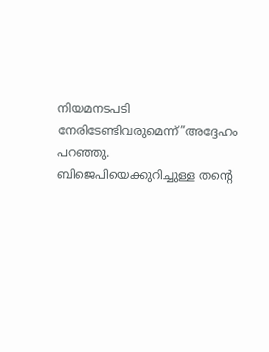നിയമനടപടി നേരിടേണ്ടിവരുമെന്ന്”അദ്ദേഹം പറഞ്ഞു. ബിജെപിയെക്കുറിച്ചുള്ള തൻ്റെ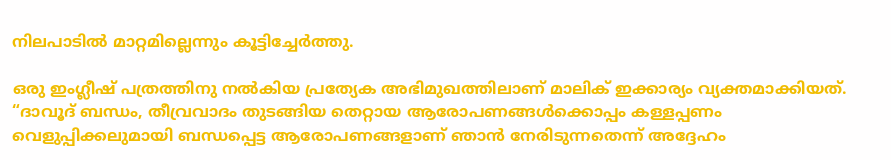നിലപാടിൽ മാറ്റമില്ലെന്നും കൂട്ടിച്ചേർത്തു.

ഒരു ഇംഗ്ലീഷ് പത്രത്തിനു നൽകിയ പ്രത്യേക അഭിമുഖത്തിലാണ് മാലിക് ഇക്കാര്യം വ്യക്തമാക്കിയത്. “ദാവൂദ് ബന്ധം, തീവ്രവാദം തുടങ്ങിയ തെറ്റായ ആരോപണങ്ങൾക്കൊപ്പം കള്ളപ്പണം വെളുപ്പിക്കലുമായി ബന്ധപ്പെട്ട ആരോപണങ്ങളാണ് ഞാൻ നേരിടുന്നതെന്ന് അദ്ദേഹം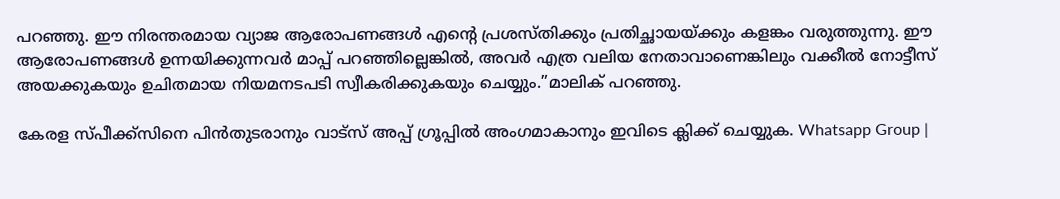പറഞ്ഞു. ഈ നിരന്തരമായ വ്യാജ ആരോപണങ്ങൾ എൻ്റെ പ്രശസ്തിക്കും പ്രതിച്ഛായയ്ക്കും കളങ്കം വരുത്തുന്നു. ഈ ആരോപണങ്ങൾ ഉന്നയിക്കുന്നവർ മാപ്പ് പറഞ്ഞില്ലെങ്കിൽ, അവർ എത്ര വലിയ നേതാവാണെങ്കിലും വക്കീൽ നോട്ടീസ് അയക്കുകയും ഉചിതമായ നിയമനടപടി സ്വീകരിക്കുകയും ചെയ്യും.”മാലിക് പറഞ്ഞു.

കേരള സ്പീക്ക്സിനെ പിൻതുടരാനും വാട്സ് അപ്പ് ഗ്രൂപ്പിൽ അംഗമാകാനും ഇവിടെ ക്ലിക്ക് ചെയ്യുക. Whatsapp Group |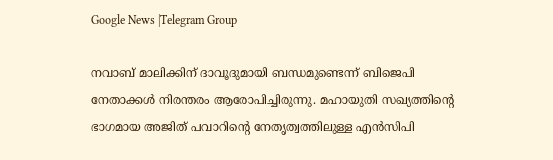Google News |Telegram Group

നവാബ് മാലിക്കിന് ദാവൂദുമായി ബന്ധമുണ്ടെന്ന് ബിജെപി നേതാക്കൾ നിരന്തരം ആരോപിച്ചിരുന്നു. മഹായുതി സഖ്യത്തിൻ്റെ ഭാഗമായ അജിത് പവാറിൻ്റെ നേതൃത്വത്തിലുള്ള എൻസിപി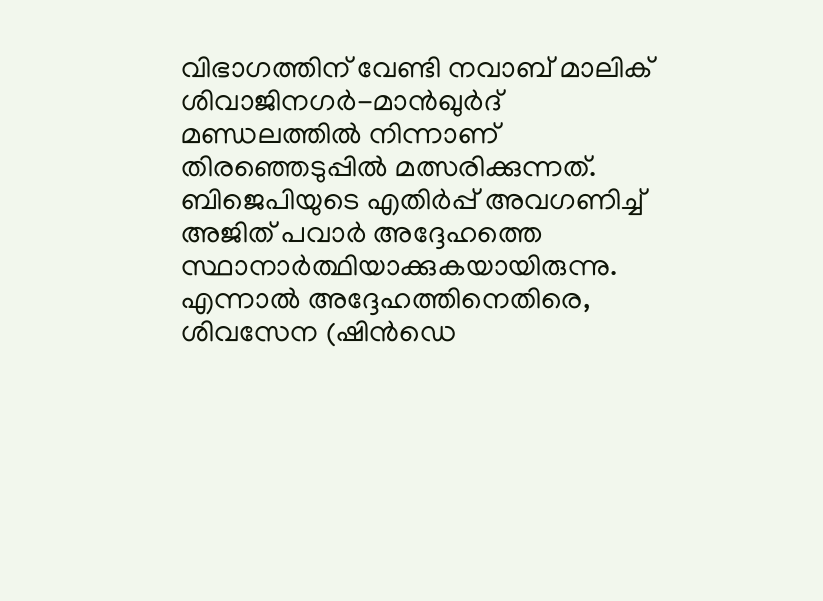വിഭാഗത്തിന് വേണ്ടി നവാബ് മാലിക് ശിവാജിനഗർ-മാൻഖുർദ് മണ്ഡലത്തിൽ നിന്നാണ് തിരഞ്ഞെടുപ്പിൽ മത്സരിക്കുന്നത്. ബിജെപിയുടെ എതിർപ്പ് അവഗണിച്ച് അജിത് പവാർ അദ്ദേഹത്തെ സ്ഥാനാർത്ഥിയാക്കുകയായിരുന്നു. എന്നാൽ അദ്ദേഹത്തിനെതിരെ, ശിവസേന (ഷിൻഡെ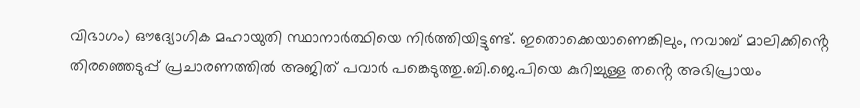വിഭാഗം) ഔദ്യോഗിക മഹായുതി സ്ഥാനാർത്ഥിയെ നിർത്തിയിട്ടുണ്ട്. ഇതൊക്കെയാണെങ്കിലും, നവാബ് മാലിക്കിൻ്റെ തിരഞ്ഞെടുപ്പ് പ്രചാരണത്തിൽ അജിത് പവാർ പങ്കെടുത്തു.ബി.ജെ.പിയെ കുറിച്ചുള്ള തൻ്റെ അഭിപ്രായം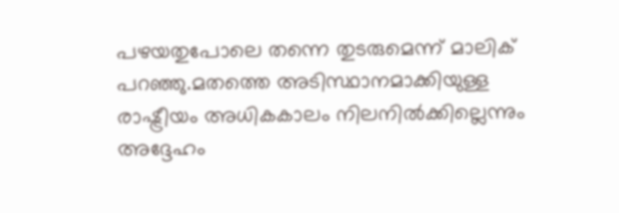പഴയതുപോലെ തന്നെ തുടരുമെന്ന് മാലിക് പറഞ്ഞു.മതത്തെ അടിസ്ഥാനമാക്കിയുള്ള രാഷ്ട്രീയം അധികകാലം നിലനിൽക്കില്ലെന്നും അദ്ദേഹം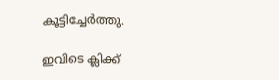കൂട്ടിച്ചേർത്തു.

ഇവിടെ ക്ലിക്ക്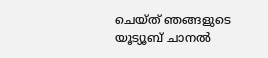ചെയ്ത് ഞങ്ങളുടെ യൂട്യൂബ് ചാനൽ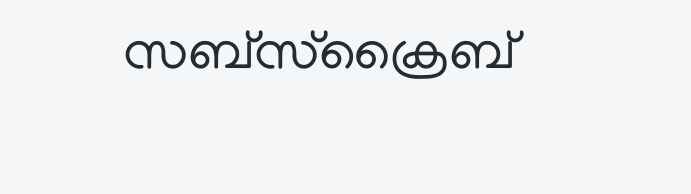സബ്സ്ക്രൈബ്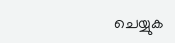ചെയ്യുക